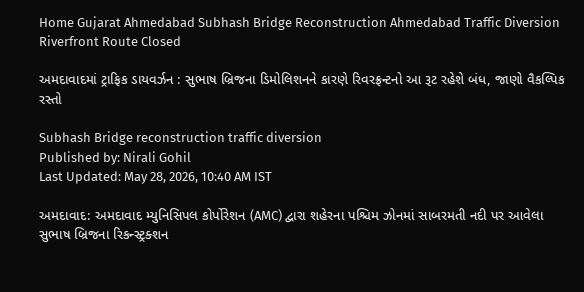Home Gujarat Ahmedabad Subhash Bridge Reconstruction Ahmedabad Traffic Diversion Riverfront Route Closed

અમદાવાદમાં ટ્રાફિક ડાયવર્ઝન : સુભાષ બ્રિજના ડિમોલિશનને કારણે રિવરફ્રન્ટનો આ રૂટ રહેશે બંધ, જાણો વૈકલ્પિક રસ્તો

Subhash Bridge reconstruction traffic diversion
Published by: Nirali Gohil
Last Updated: May 28, 2026, 10:40 AM IST

અમદાવાદ: અમદાવાદ મ્યુનિસિપલ કોર્પોરેશન (AMC) દ્વારા શહેરના પશ્ચિમ ઝોનમાં સાબરમતી નદી પર આવેલા સુભાષ બ્રિજના રિકન્સ્ટ્રક્શન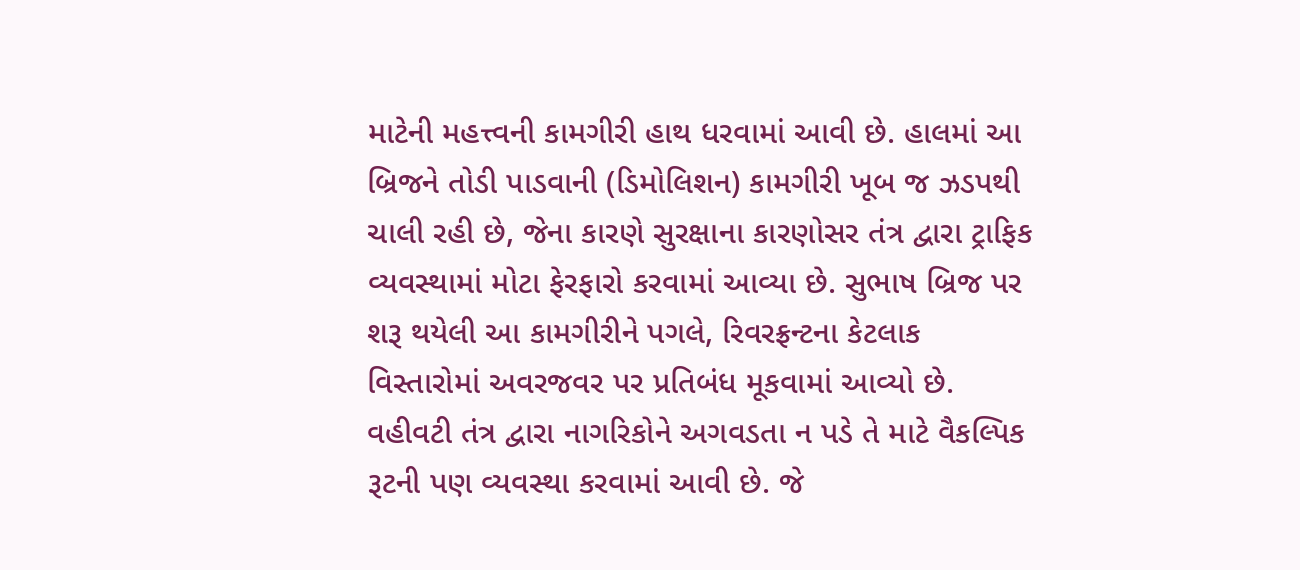માટેની મહત્ત્વની કામગીરી હાથ ધરવામાં આવી છે. હાલમાં આ બ્રિજને તોડી પાડવાની (ડિમોલિશન) કામગીરી ખૂબ જ ઝડપથી ચાલી રહી છે, જેના કારણે સુરક્ષાના કારણોસર તંત્ર દ્વારા ટ્રાફિક વ્યવસ્થામાં મોટા ફેરફારો કરવામાં આવ્યા છે. સુભાષ બ્રિજ પર શરૂ થયેલી આ કામગીરીને પગલે, રિવરફ્રન્ટના કેટલાક વિસ્તારોમાં અવરજવર પર પ્રતિબંધ મૂકવામાં આવ્યો છે. વહીવટી તંત્ર દ્વારા નાગરિકોને અગવડતા ન પડે તે માટે વૈકલ્પિક રૂટની પણ વ્યવસ્થા કરવામાં આવી છે. જે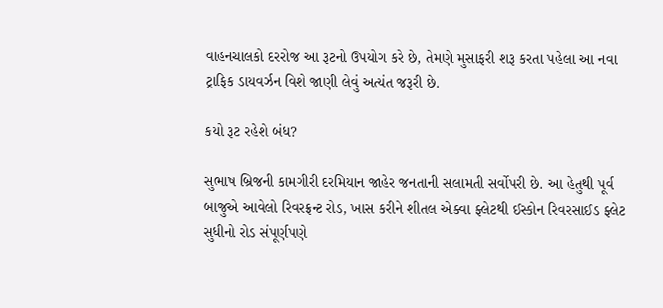વાહનચાલકો દરરોજ આ રૂટનો ઉપયોગ કરે છે, તેમણે મુસાફરી શરૂ કરતા પહેલા આ નવા ટ્રાફિક ડાયવર્ઝન વિશે જાણી લેવું અત્યંત જરૂરી છે.

કયો રૂટ રહેશે બંધ?

સુભાષ બ્રિજની કામગીરી દરમિયાન જાહેર જનતાની સલામતી સર્વોપરી છે. આ હેતુથી પૂર્વ બાજુએ આવેલો રિવરફ્રન્ટ રોડ, ખાસ કરીને શીતલ એક્વા ફ્લેટથી ઈસ્કોન રિવરસાઈડ ફ્લેટ સુધીનો રોડ સંપૂર્ણપણે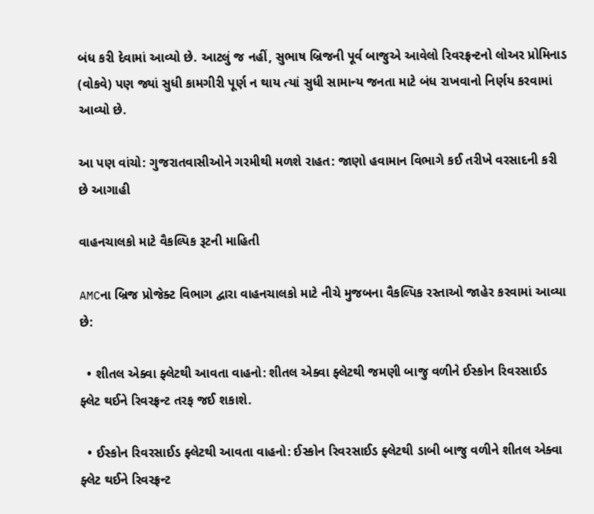બંધ કરી દેવામાં આવ્યો છે. આટલું જ નહીં, સુભાષ બ્રિજની પૂર્વ બાજુએ આવેલો રિવરફ્રન્ટનો લોઅર પ્રોમિનાડ (વોકવે) પણ જ્યાં સુધી કામગીરી પૂર્ણ ન થાય ત્યાં સુધી સામાન્ય જનતા માટે બંધ રાખવાનો નિર્ણય કરવામાં આવ્યો છે.

આ પણ વાંચો: ગુજરાતવાસીઓને ગરમીથી મળશે રાહત: જાણો હવામાન વિભાગે કઈ તરીખે વરસાદની કરી છે આગાહી

વાહનચાલકો માટે વૈકલ્પિક રૂટની માહિતી

AMCના બ્રિજ પ્રોજેક્ટ વિભાગ દ્વારા વાહનચાલકો માટે નીચે મુજબના વૈકલ્પિક રસ્તાઓ જાહેર કરવામાં આવ્યા છે:

  • શીતલ એક્વા ફ્લેટથી આવતા વાહનો: શીતલ એક્વા ફ્લેટથી જમણી બાજુ વળીને ઈસ્કોન રિવરસાઈડ ફ્લેટ થઈને રિવરફ્રન્ટ તરફ જઈ શકાશે.

  • ઈસ્કોન રિવરસાઈડ ફ્લેટથી આવતા વાહનો: ઈસ્કોન રિવરસાઈડ ફ્લેટથી ડાબી બાજુ વળીને શીતલ એક્વા ફ્લેટ થઈને રિવરફ્રન્ટ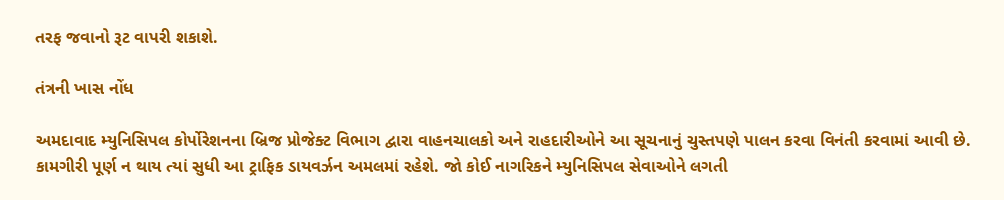તરફ જવાનો રૂટ વાપરી શકાશે.

તંત્રની ખાસ નોંધ

અમદાવાદ મ્યુનિસિપલ કોર્પોરેશનના બ્રિજ પ્રોજેક્ટ વિભાગ દ્વારા વાહનચાલકો અને રાહદારીઓને આ સૂચનાનું ચુસ્તપણે પાલન કરવા વિનંતી કરવામાં આવી છે. કામગીરી પૂર્ણ ન થાય ત્યાં સુધી આ ટ્રાફિક ડાયવર્ઝન અમલમાં રહેશે. જો કોઈ નાગરિકને મ્યુનિસિપલ સેવાઓને લગતી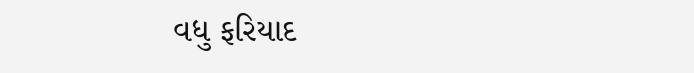વધુ ફરિયાદ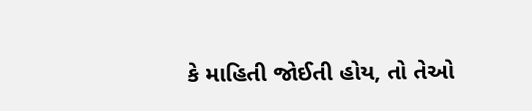કે માહિતી જોઈતી હોય, તો તેઓ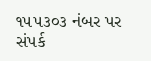૧૫૫૩૦૩ નંબર પર સંપર્ક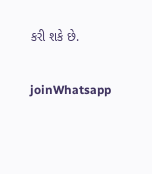કરી શકે છે.

joinWhatsapp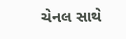ચેનલ સાથે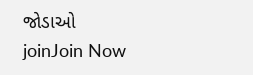જોડાઓ
joinJoin Now